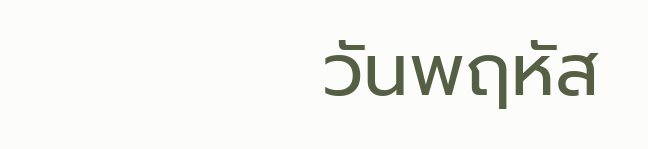วันพฤหัส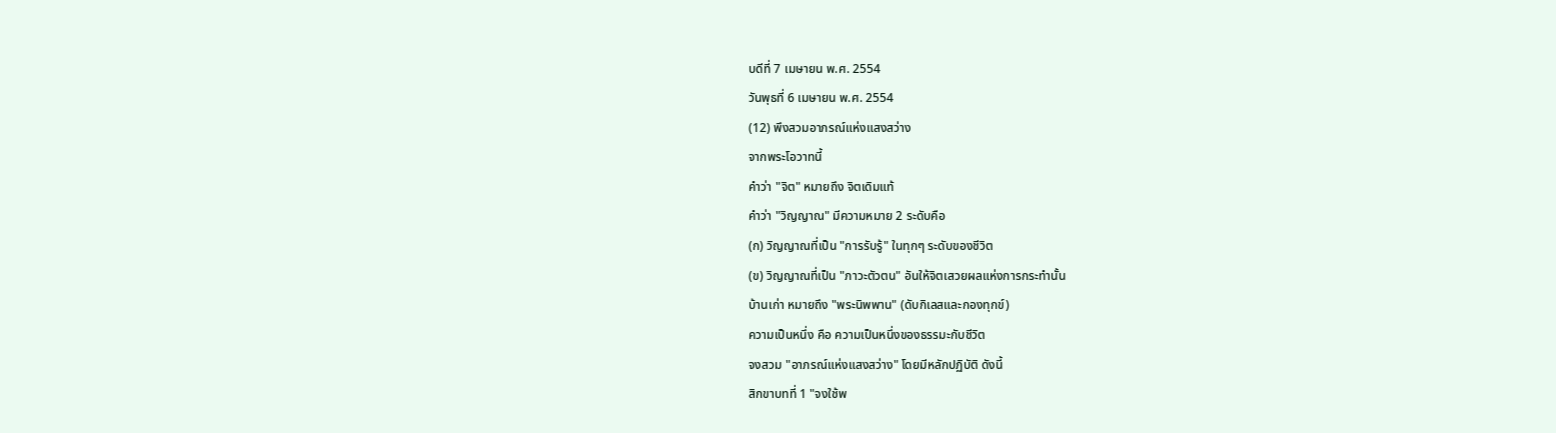บดีที่ 7 เมษายน พ.ศ. 2554
วันพุธที่ 6 เมษายน พ.ศ. 2554
(12) พึงสวมอาภรณ์แห่งแสงสว่าง
จากพระโอวาทนี้
คำว่า "จิต" หมายถึง จิตเดิมแท้
คำว่า "วิญญาณ" มีความหมาย 2 ระดับคือ
(ก) วิญญาณที่เป็น "การรับรู้" ในทุกๆ ระดับของชีวิต
(ข) วิญญาณที่เป็น "ภาวะตัวตน" อันให้จิตเสวยผลแห่งการกระทำนั้น
บ้านเก่า หมายถึง "พระนิพพาน" (ดับกิเลสและกองทุกข์)
ความเป็นหนึ่ง คือ ความเป็นหนึ่งของธรรมะกับชีวิต
จงสวม "อาภรณ์แห่งแสงสว่าง" โดยมีหลักปฏิบัติ ดังนี้
สิกขาบทที่ 1 "จงใช้พ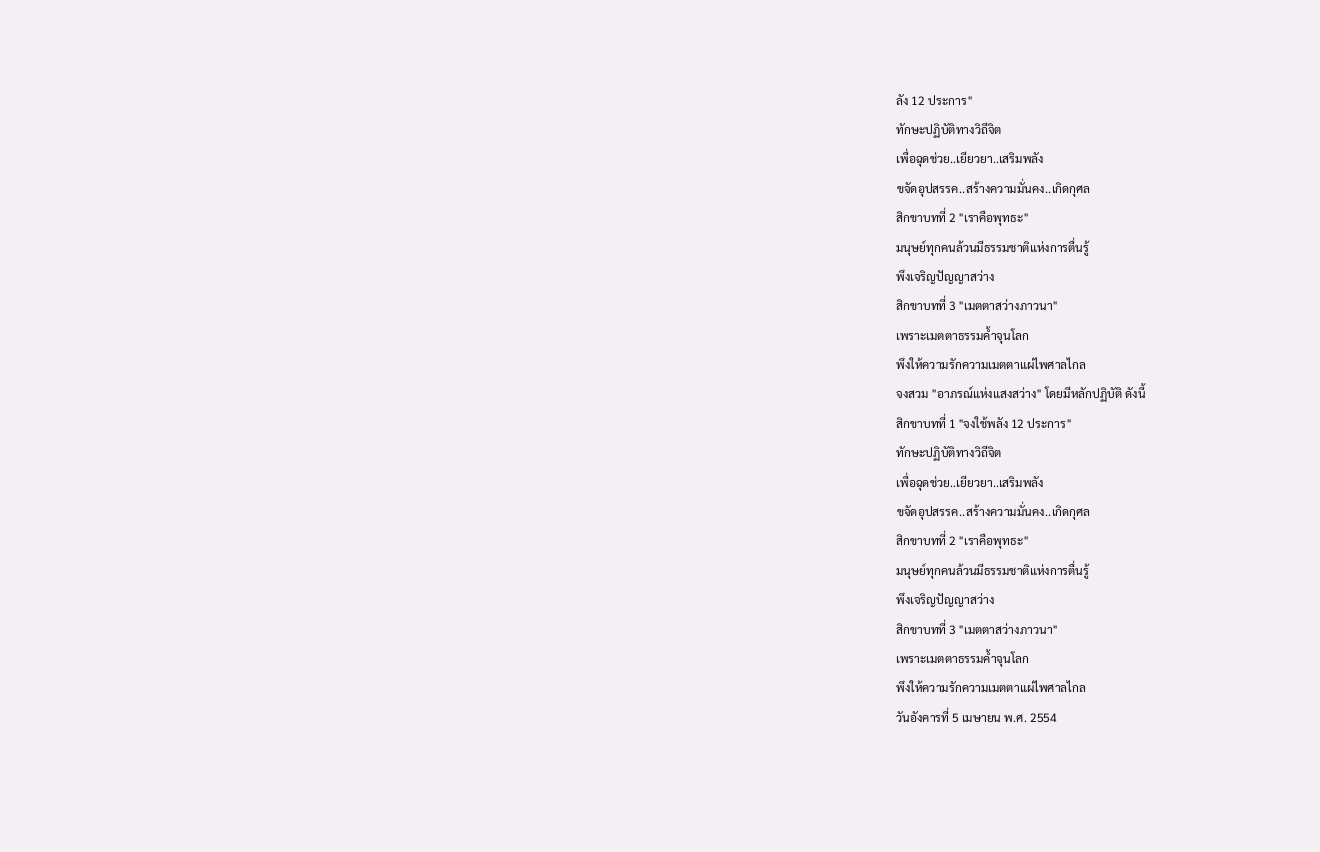ลัง 12 ประการ"
ทักษะปฏิบัติทางวิถีจิต
เพื่อฉุดช่วย..เยียวยา..เสริมพลัง
ขจัดอุปสรรค..สร้างความมั่นคง..เกิดกุศล
สิกขาบทที่ 2 "เราคือพุทธะ"
มนุษย์ทุกคนล้วนมีธรรมชาติแห่งการตื่นรู้
พึงเจริญปัญญาสว่าง
สิกขาบทที่ 3 "เมตตาสว่างภาวนา"
เพราะเมตตาธรรมค้ำจุนโลก
พึงให้ความรักความเมตตาแผ่ไพศาลไกล
จงสวม "อาภรณ์แห่งแสงสว่าง" โดยมีหลักปฏิบัติ ดังนี้
สิกขาบทที่ 1 "จงใช้พลัง 12 ประการ"
ทักษะปฏิบัติทางวิถีจิต
เพื่อฉุดช่วย..เยียวยา..เสริมพลัง
ขจัดอุปสรรค..สร้างความมั่นคง..เกิดกุศล
สิกขาบทที่ 2 "เราคือพุทธะ"
มนุษย์ทุกคนล้วนมีธรรมชาติแห่งการตื่นรู้
พึงเจริญปัญญาสว่าง
สิกขาบทที่ 3 "เมตตาสว่างภาวนา"
เพราะเมตตาธรรมค้ำจุนโลก
พึงให้ความรักความเมตตาแผ่ไพศาลไกล
วันอังคารที่ 5 เมษายน พ.ศ. 2554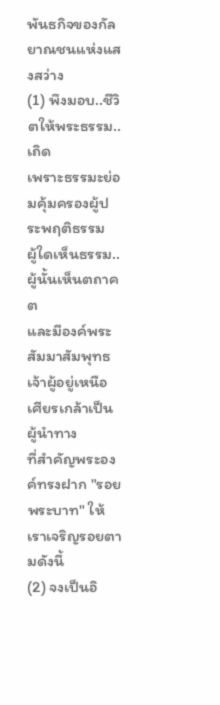พันธกิจของกัลยาณชนแห่งแสงสว่าง
(1) พึงมอบ..ชีวิตให้พระธรรม..เถิด
เพราะธรรมะย่อมคุ้มครองผู้ประพฤติธรรม
ผู้ใดเห็นธรรม..ผู้นั้นเห็นตถาคต
และมีองค์พระสัมมาสัมพุทธเจ้าผู้อยู่เหนือเศียรเกล้าเป็นผู้นำทาง
ที่สำคัญพระองค์ทรงฝาก "รอยพระบาท" ให้เราเจริญรอยตามดังนี้
(2) จงเป็นอิ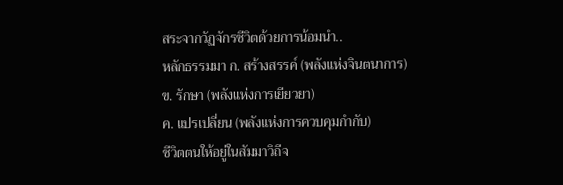สระจากวัฏจักรชีวิตด้วยการน้อมนำ..
หลักธรรมมา ก. สร้างสรรค์ (พลังแห่งจินตนาการ)
ข. รักษา (พลังแห่งการเยียวยา)
ค. แปรเปลี่ยน (พลังแห่งการควบคุมกำกับ)
ชีวิตตนให้อยู่ในสัมมาวิถีจ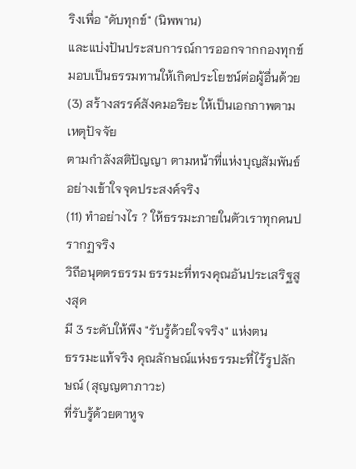ริงเพื่อ "ดับทุกข์" (นิพพาน)
และแบ่งปันประสบการณ์การออกจากกองทุกข์
มอบเป็นธรรมทานให้เกิดประโยชน์ต่อผู้อื่นด้วย
(3) สร้างสรรค์สังคมอริยะ ให้เป็นเอกภาพตามเหตุปัจจัย
ตามกำลังสติปัญญา ตามหน้าที่แห่งบุญสัมพันธ์
อย่างเข้าใจจุดประสงค์จริง
(11) ทำอย่างไร ? ให้ธรรมะภายในตัวเราทุกคนปรากฏจริง
วิถีอนุตตรธรรม ธรรมะที่ทรงคุณอันประเสริฐสูงสุด
มี 3 ระดับให้พึง "รับรู้ด้วยใจจริง" แห่งตน
ธรรมะแท้จริง คุณลักษณ์แห่งธรรมะที่ไร้รูปลักษณ์ (สุญญตาภาวะ)
ที่รับรู้ด้วยตาหูจ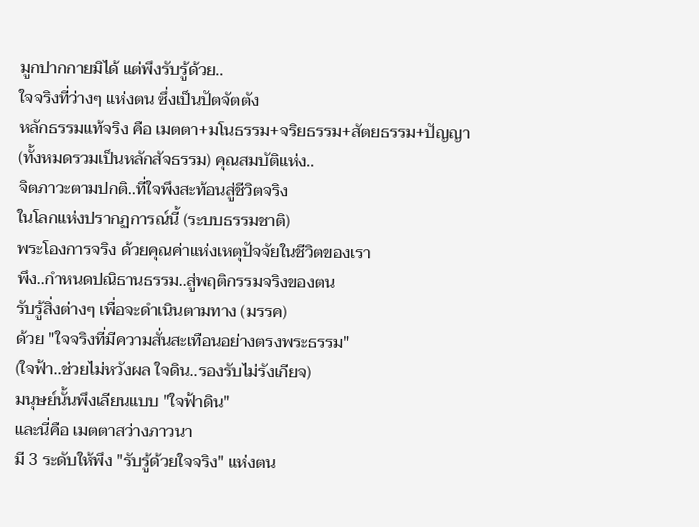มูกปากกายมิได้ แต่พึงรับรู้ด้วย..
ใจจริงที่ว่างๆ แห่งตน ซึ่งเป็นปัตจัตตัง
หลักธรรมแท้จริง คือ เมตตา+มโนธรรม+จริยธรรม+สัตยธรรม+ปัญญา
(ทั้งหมดรวมเป็นหลักสัจธรรม) คุณสมบัติแห่ง..
จิตภาวะตามปกติ..ที่ใจพึงสะท้อนสู่ชีวิตจริง
ในโลกแห่งปรากฏการณ์นี้ (ระบบธรรมชาติ)
พระโองการจริง ด้วยคุณค่าแห่งเหตุปัจจัยในชีวิตของเรา
พึง..กำหนดปณิธานธรรม..สู่พฤติกรรมจริงของตน
รับรู้สิ่งต่างๆ เพื่อจะดำเนินตามทาง (มรรค)
ด้วย "ใจจริงที่มีความสั่นสะเทือนอย่างตรงพระธรรม"
(ใจฟ้า..ช่วยไม่หวังผล ใจดิน..รองรับไม่รังเกียจ)
มนุษย์นั้นพึงเลียนแบบ "ใจฟ้าดิน"
และนี่คือ เมตตาสว่างภาวนา
มี 3 ระดับให้พึง "รับรู้ด้วยใจจริง" แห่งตน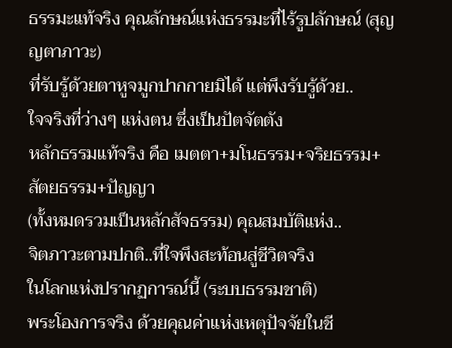ธรรมะแท้จริง คุณลักษณ์แห่งธรรมะที่ไร้รูปลักษณ์ (สุญญตาภาวะ)
ที่รับรู้ด้วยตาหูจมูกปากกายมิได้ แต่พึงรับรู้ด้วย..
ใจจริงที่ว่างๆ แห่งตน ซึ่งเป็นปัตจัตตัง
หลักธรรมแท้จริง คือ เมตตา+มโนธรรม+จริยธรรม+สัตยธรรม+ปัญญา
(ทั้งหมดรวมเป็นหลักสัจธรรม) คุณสมบัติแห่ง..
จิตภาวะตามปกติ..ที่ใจพึงสะท้อนสู่ชีวิตจริง
ในโลกแห่งปรากฏการณ์นี้ (ระบบธรรมชาติ)
พระโองการจริง ด้วยคุณค่าแห่งเหตุปัจจัยในชี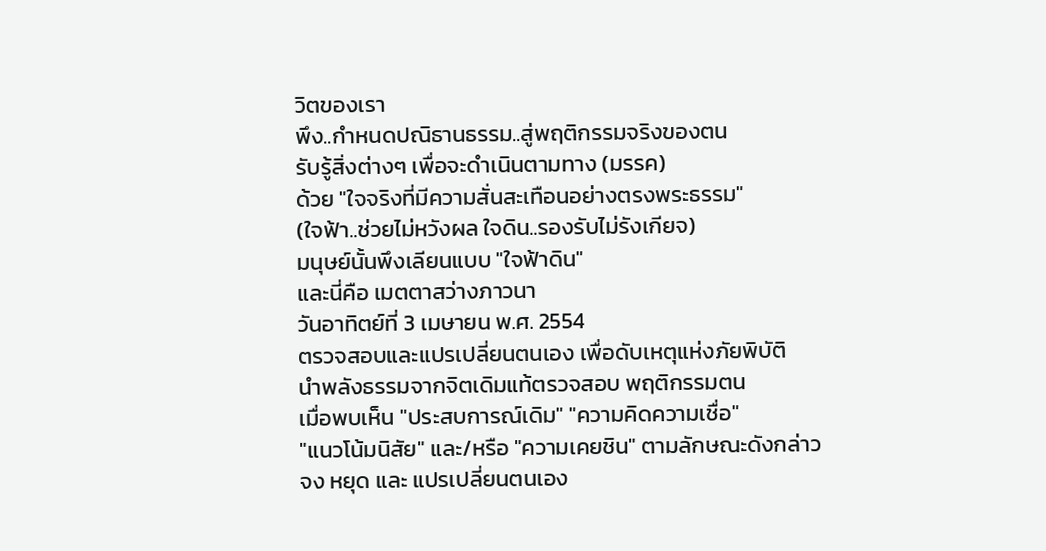วิตของเรา
พึง..กำหนดปณิธานธรรม..สู่พฤติกรรมจริงของตน
รับรู้สิ่งต่างๆ เพื่อจะดำเนินตามทาง (มรรค)
ด้วย "ใจจริงที่มีความสั่นสะเทือนอย่างตรงพระธรรม"
(ใจฟ้า..ช่วยไม่หวังผล ใจดิน..รองรับไม่รังเกียจ)
มนุษย์นั้นพึงเลียนแบบ "ใจฟ้าดิน"
และนี่คือ เมตตาสว่างภาวนา
วันอาทิตย์ที่ 3 เมษายน พ.ศ. 2554
ตรวจสอบและแปรเปลี่ยนตนเอง เพื่อดับเหตุแห่งภัยพิบัติ
นำพลังธรรมจากจิตเดิมแท้ตรวจสอบ พฤติกรรมตน
เมื่อพบเห็น "ประสบการณ์เดิม" "ความคิดความเชื่อ"
"แนวโน้มนิสัย" และ/หรือ "ความเคยชิน" ตามลักษณะดังกล่าว
จง หยุด และ แปรเปลี่ยนตนเอง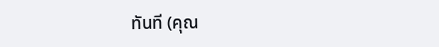ทันที (คุณ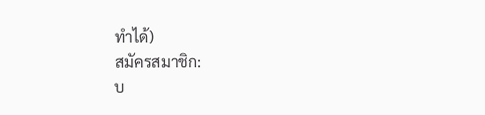ทำได้)
สมัครสมาชิก:
บ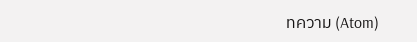ทความ (Atom)